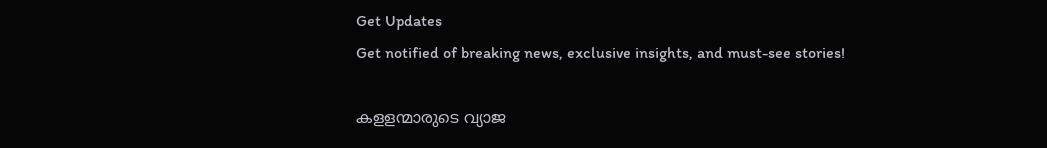Get Updates
Get notified of breaking news, exclusive insights, and must-see stories!

കളളന്മാരുടെ വ്യാജ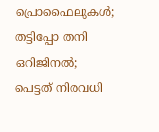പ്രൊഫൈലുകൾ; തട്ടിപ്പോ തനി ഒറിജിനൽ; പെട്ടത് നിരവധി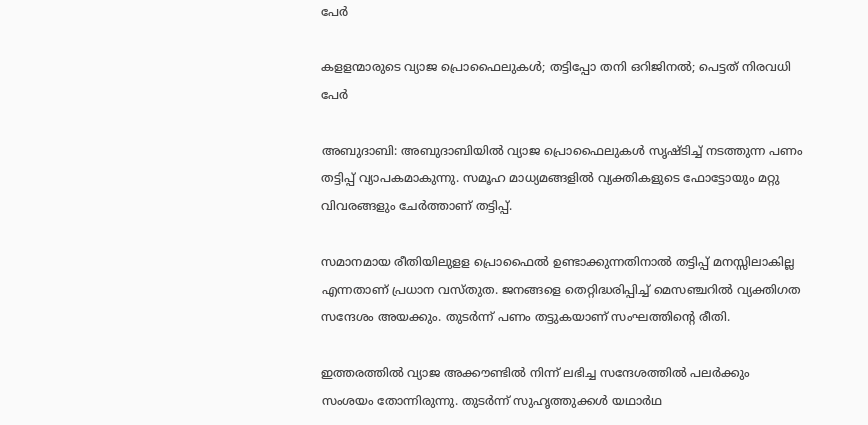പേർ

കളളന്മാരുടെ വ്യാജ പ്രൊഫൈലുകൾ; തട്ടിപ്പോ തനി ഒറിജിനൽ; പെട്ടത് നിരവധി പേർ

അബുദാബി: അബുദാബിയിൽ വ്യാജ പ്രൊഫൈലുകൾ സൃഷ്ടിച്ച് നടത്തുന്ന പണം തട്ടിപ്പ് വ്യാപകമാകുന്നു. സമൂഹ മാധ്യമങ്ങളിൽ വ്യക്തികളുടെ ഫോട്ടോയും മറ്റു വിവരങ്ങളും ചേർത്താണ് തട്ടിപ്പ്.

സമാനമായ രീതിയിലുളള പ്രൊഫൈൽ ഉണ്ടാക്കുന്നതിനാൽ തട്ടിപ്പ് മനസ്സിലാകില്ല എന്നതാണ് പ്രധാന വസ്തുത. ജനങ്ങളെ തെറ്റിദ്ധരിപ്പിച്ച് മെസഞ്ചറിൽ വ്യക്തിഗത സന്ദേശം അയക്കും. തുടർന്ന് പണം തട്ടുകയാണ് സംഘത്തിന്റെ രീതി.

ഇത്തരത്തിൽ വ്യാജ അക്കൗണ്ടിൽ നിന്ന് ലഭിച്ച സന്ദേശത്തിൽ പലർക്കും സംശയം തോന്നിരുന്നു. തുടർന്ന് സുഹൃത്തുക്കൾ യഥാർഥ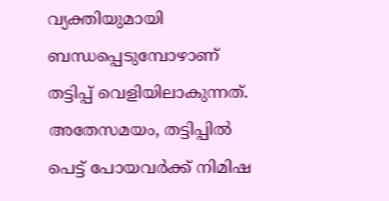വ്യക്തിയുമായി ബന്ധപ്പെടുമ്പോഴാണ് തട്ടിപ്പ് വെളിയിലാകുന്നത്. അതേസമയം, തട്ടിപ്പിൽ പെട്ട് പോയവർക്ക് നിമിഷ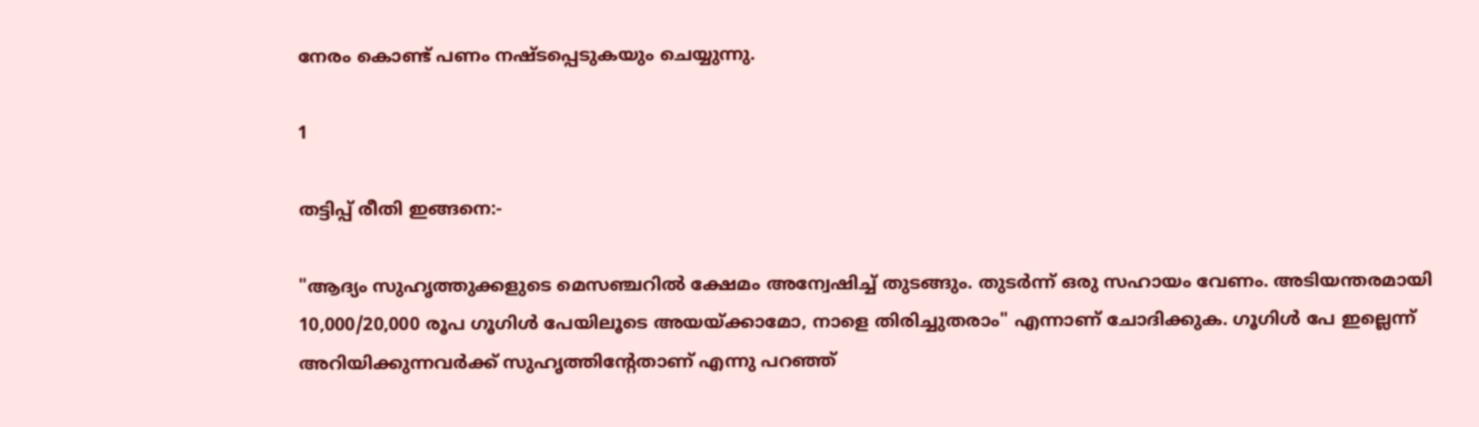നേരം കൊണ്ട് പണം നഷ്ടപ്പെടുകയും ചെയ്യുന്നു.

1

തട്ടിപ്പ് രീതി ഇങ്ങനെ:-

"ആദ്യം സുഹൃത്തുക്കളുടെ മെസഞ്ചറിൽ ക്ഷേമം അന്വേഷിച്ച് തുടങ്ങും. തുടർന്ന് ഒരു സഹായം വേണം. അടിയന്തരമായി 10,000/20,000 രൂപ ഗൂഗിൾ പേയിലൂടെ അയയ്ക്കാമോ, നാളെ തിരിച്ചുതരാം" എന്നാണ് ചോദിക്കുക. ഗൂഗിൾ പേ ഇല്ലെന്ന് അറിയിക്കുന്നവർക്ക് സുഹൃത്തിന്റേതാണ് എന്നു പറഞ്ഞ്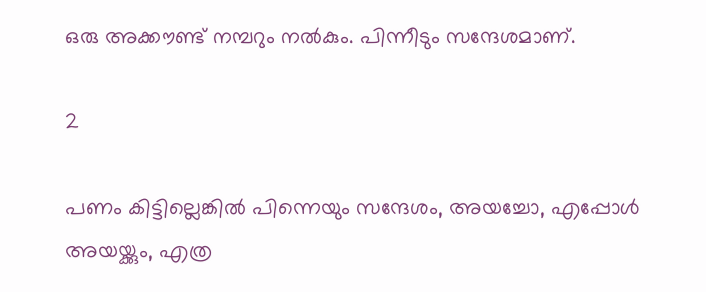ഒരു അക്കൗണ്ട് നമ്പറും നൽകും. പിന്നീടും സന്ദേശമാണ്.

2

പണം കിട്ടില്ലെങ്കിൽ പിന്നെയും സന്ദേശം, അയച്ചോ, എപ്പോൾ അയയ്ക്കും, എത്ര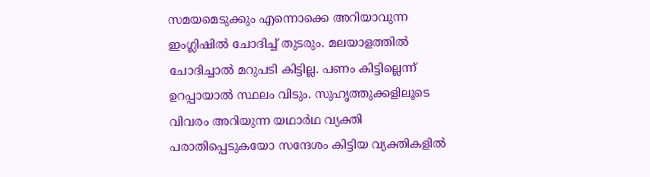സമയമെടുക്കും എന്നൊക്കെ അറിയാവുന്ന ഇംഗ്ല‌ിഷിൽ ചോദിച്ച് തുടരും. മലയാളത്തിൽ ചോദിച്ചാൽ മറുപടി കിട്ടില്ല. പണം കിട്ടില്ലെന്ന് ഉറപ്പായാൽ സ്ഥലം വിടും. സുഹൃത്തുക്കളിലൂടെ വിവരം അറിയുന്ന യഥാർഥ വ്യക്തി പരാതിപ്പെടുകയോ സന്ദേശം കിട്ടിയ വ്യക്തികളിൽ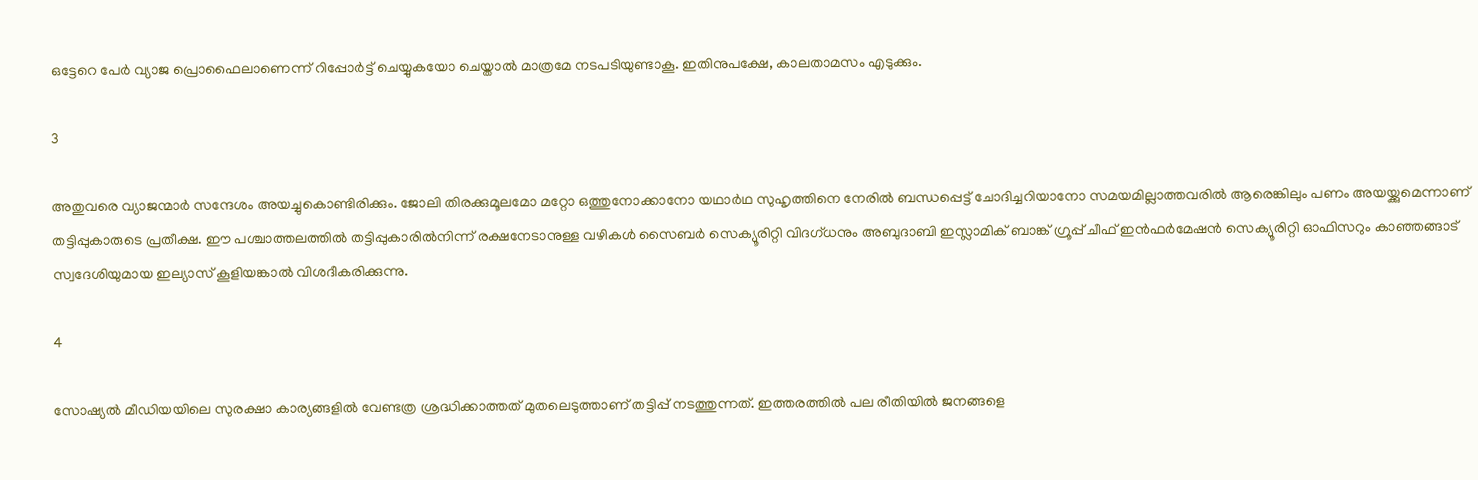ഒട്ടേറെ പേർ വ്യാജ പ്രൊഫൈലാണെന്ന് റിപ്പോർട്ട് ചെയ്യുകയോ ചെയ്താൽ മാത്രമേ നടപടിയുണ്ടാകൂ. ഇതിനുപക്ഷേ, കാലതാമസം എടുക്കും.

3

അതുവരെ വ്യാജന്മാർ സന്ദേശം അയച്ചുകൊണ്ടിരിക്കും. ജോലി തിരക്കുമൂലമോ മറ്റോ ഒത്തുനോക്കാനോ യഥാർഥ സുഹൃത്തിനെ നേരിൽ ബന്ധപ്പെട്ട് ചോദിച്ചറിയാനോ സമയമില്ലാത്തവരിൽ ആരെങ്കിലും പണം അയയ്ക്കുമെന്നാണ് തട്ടിപ്പുകാരുടെ പ്രതീക്ഷ. ഈ പശ്ചാത്തലത്തിൽ തട്ടിപ്പുകാരിൽനിന്ന് രക്ഷനേടാനുള്ള വഴികൾ സൈബർ സെക്യൂരിറ്റി വിദഗ്ധനും അബുദാബി ഇസ്ലാമിക് ബാങ്ക് ഗ്രൂപ്പ് ചീഫ് ഇൻഫർമേഷൻ സെക്യൂരിറ്റി ഓഫിസറും കാഞ്ഞങ്ങാട് സ്വദേശിയുമായ ഇല്യാസ് കൂളിയങ്കാൽ വിശദീകരിക്കുന്നു.

4

സോഷ്യൽ മീഡിയയിലെ സുരക്ഷാ കാര്യങ്ങളിൽ വേണ്ടത്ര ശ്രദ്ധിക്കാത്തത് മുതലെടുത്താണ് തട്ടിപ്പ് നടത്തുന്നത്. ഇത്തരത്തിൽ പല രീതിയിൽ ജനങ്ങളെ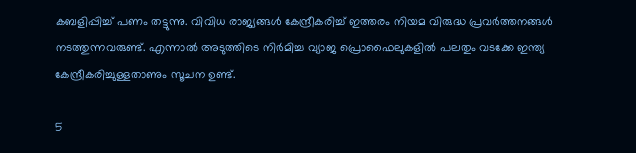കബളിപ്പിച്ച് പണം തട്ടുന്നു. വിവിധ രാജ്യങ്ങൾ കേന്ദ്രീകരിച്ച് ഇത്തരം നിയമ വിരുദ്ധ പ്രവർത്തനങ്ങൾ നടത്തുന്നവരുണ്ട്. എന്നാൽ അടുത്തിടെ നിർമിച്ച വ്യാജ പ്രൊഫൈലുകളിൽ പലതും വടക്കേ ഇന്ത്യ കേന്ദ്രീകരിച്ചുള്ളതാണും സൂചന ഉണ്ട്.

5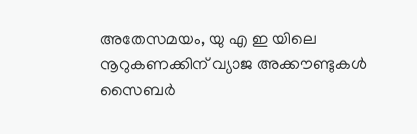അതേസമയം, യു എ ഇ യിലെ നൂറുകണക്കിന് വ്യാജ അക്കൗണ്ടുകൾ സൈബർ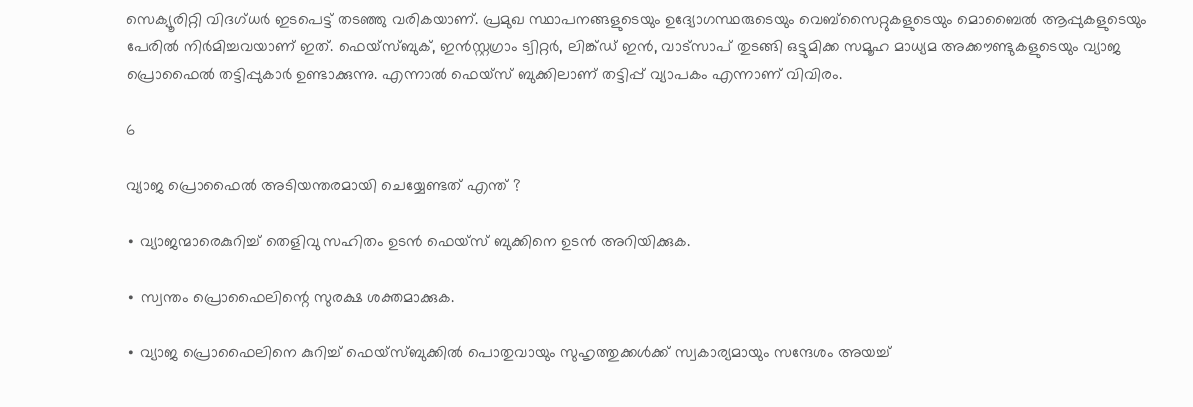സെക്യൂരിറ്റി വിദഗ്ധർ ഇടപെട്ട് തടഞ്ഞു വരികയാണ്. പ്രമുഖ സ്ഥാപനങ്ങളുടെയും ഉദ്യോഗസ്ഥരുടെയും വെബ്സൈറ്റുകളുടെയും മൊബൈൽ ആപ്പുകളുടെയും പേരിൽ നിർമിച്ചവയാണ് ഇത്. ഫെയ്സ്ബുക്, ഇൻസ്റ്റഗ്രാം ട്വിറ്റർ, ലിങ്ക്ഡ് ഇൻ, വാട്സാപ് തുടങ്ങി ഒട്ടുമിക്ക സമൂഹ മാധ്യമ അക്കൗണ്ടുകളുടെയും വ്യാജ പ്രൊഫൈൽ തട്ടിപ്പുകാർ ഉണ്ടാക്കുന്നു. എന്നാൽ ഫെയ്സ് ബുക്കിലാണ് തട്ടിപ്പ് വ്യാപകം എന്നാണ് വിവിരം.

6

വ്യാജ പ്രൊഫൈൽ അടിയന്തരമായി ചെയ്യേണ്ടത് എന്ത് ?

∙ വ്യാജന്മാരെകുറിച്ച് തെളിവു സഹിതം ഉടൻ ഫെയ്സ് ബുക്കിനെ ഉടൻ അറിയിക്കുക.

∙ സ്വന്തം പ്രൊഫൈലിന്റെ സുരക്ഷ ശക്തമാക്കുക.

∙ വ്യാജ പ്രൊഫൈലിനെ കുറിച്ച് ഫെയ്സ്ബുക്കിൽ പൊതുവായും സുഹൃത്തുക്കൾക്ക് സ്വകാര്യമായും സന്ദേശം അയച്ച്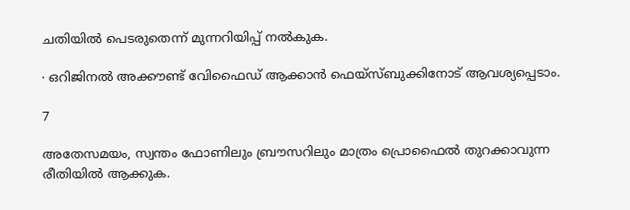ചതിയിൽ പെടരുതെന്ന് മുന്നറിയിപ്പ് നൽകുക.

∙ ഒറിജിനൽ അക്കൗണ്ട് വേിഫൈഡ് ആക്കാൻ ഫെയ്സ്ബുക്കിനോട് ആവശ്യപ്പെടാം.

7

അതേസമയം, സ്വന്തം ഫോണിലും ബ്രൗസറിലും മാത്രം പ്രൊഫൈൽ തുറക്കാവുന്ന രീതിയിൽ ആക്കുക.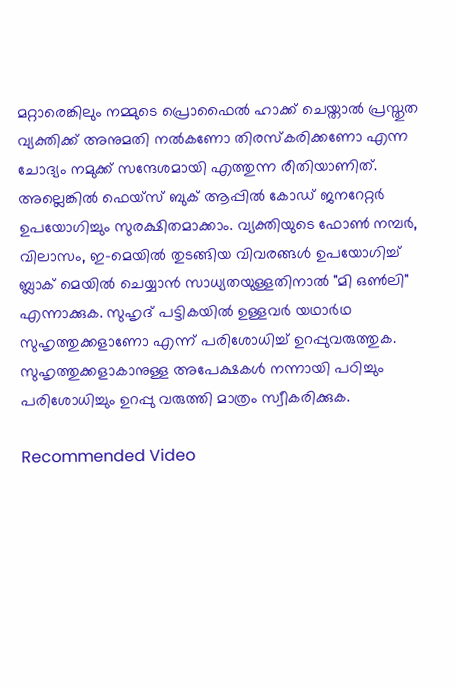മറ്റാരെങ്കിലും നമ്മുടെ പ്രൊഫൈൽ ഹാക്ക് ചെയ്താൽ പ്രസ്തുത വ്യക്തിക്ക് അനുമതി നൽകണോ തിരസ്കരിക്കണോ എന്ന ചോദ്യം നമുക്ക് സന്ദേശമായി എത്തുന്ന രീതിയാണിത്. അല്ലെങ്കിൽ ഫെയ്സ് ബുക് ആപ്പിൽ കോഡ് ജനറേറ്റർ ഉപയോഗിച്ചും സുരക്ഷിതമാക്കാം. വ്യക്തിയുടെ ഫോൺ നമ്പർ, വിലാസം, ഇ-മെയിൽ തുടങ്ങിയ വിവരങ്ങൾ ഉപയോഗിച്ച് ബ്ലാക് മെയിൽ ചെയ്യാൻ സാധ്യതയുള്ളതിനാൽ "മി ഒൺലി" എന്നാക്കുക. സുഹൃദ് പട്ടികയിൽ ഉള്ളവർ യഥാർഥ സുഹൃത്തുക്കളാണോ എന്ന് പരിശോധിച്ച് ഉറപ്പുവരുത്തുക. സുഹൃത്തുക്കളാകാനുള്ള അപേക്ഷകൾ നന്നായി പഠിച്ചും പരിശോധിച്ചും ഉറപ്പു വരുത്തി മാത്രം സ്വീകരിക്കുക.

Recommended Video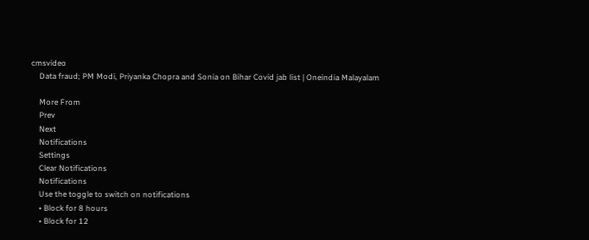cmsvideo
    Data fraud; PM Modi, Priyanka Chopra and Sonia on Bihar Covid jab list | Oneindia Malayalam

    More From
    Prev
    Next
    Notifications
    Settings
    Clear Notifications
    Notifications
    Use the toggle to switch on notifications
    • Block for 8 hours
    • Block for 12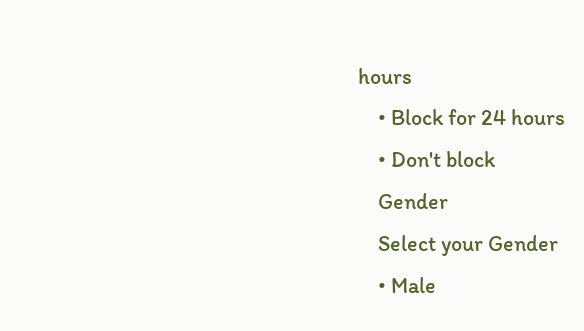hours
    • Block for 24 hours
    • Don't block
    Gender
    Select your Gender
    • Male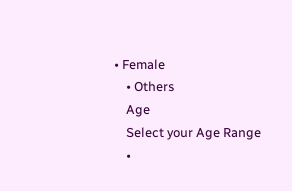• Female
    • Others
    Age
    Select your Age Range
    •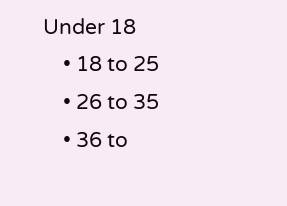Under 18
    • 18 to 25
    • 26 to 35
    • 36 to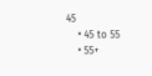45
    • 45 to 55
    • 55+